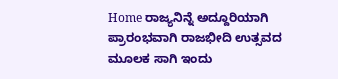Home ರಾಜ್ಯನಿನ್ನೆ ಅದ್ದೂರಿಯಾಗಿ ಪ್ರಾರಂಭವಾಗಿ ರಾಜಭೀದಿ ಉತ್ಸವದ ಮೂಲಕ ಸಾಗಿ ಇಂದು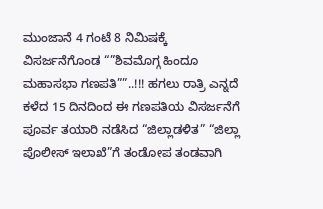ಮುಂಜಾನೆ 4 ಗಂಟೆ 8 ನಿಮಿಷಕ್ಕೆ ವಿಸರ್ಜನೆಗೊಂಡ “”ಶಿವಮೊಗ್ಗ ಹಿಂದೂ ಮಹಾಸಭಾ ಗಣಪತಿ””..!!! ಹಗಲು ರಾತ್ರಿ ಎನ್ನದೆ ಕಳೆದ 15 ದಿನದಿಂದ ಈ ಗಣಪತಿಯ ವಿಸರ್ಜನೆಗೆ ಪೂರ್ವ ತಯಾರಿ ನಡೆಸಿದ “ಜಿಲ್ಲಾಡಳಿತ” “ಜಿಲ್ಲಾ ಪೊಲೀಸ್ ಇಲಾಖೆ”ಗೆ ತಂಡೋಪ ತಂಡವಾಗಿ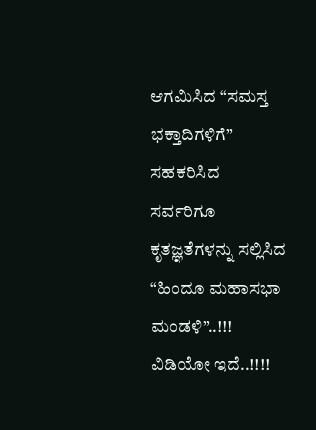ಆಗಮಿಸಿದ “ಸಮಸ್ತ ಭಕ್ತಾದಿಗಳಿಗೆ” ಸಹಕರಿಸಿದ ಸರ್ವರಿಗೂ ಕೃತಜ್ಞತೆಗಳನ್ನು ಸಲ್ಲಿಸಿದ “ಹಿಂದೂ ಮಹಾಸಭಾ ಮಂಡಳಿ”..!!! ವಿಡಿಯೋ ಇದೆ..!!!!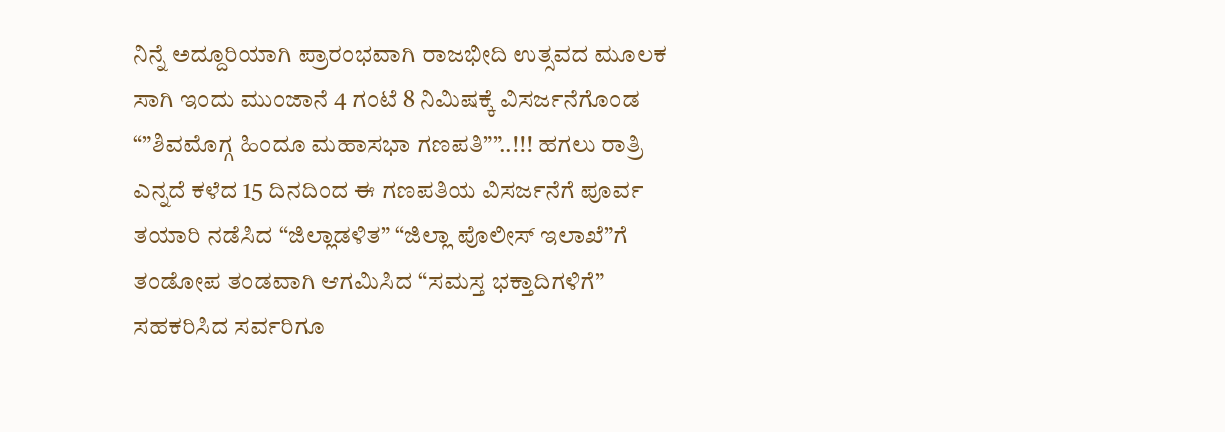ನಿನ್ನೆ ಅದ್ದೂರಿಯಾಗಿ ಪ್ರಾರಂಭವಾಗಿ ರಾಜಭೀದಿ ಉತ್ಸವದ ಮೂಲಕ ಸಾಗಿ ಇಂದು ಮುಂಜಾನೆ 4 ಗಂಟೆ 8 ನಿಮಿಷಕ್ಕೆ ವಿಸರ್ಜನೆಗೊಂಡ “”ಶಿವಮೊಗ್ಗ ಹಿಂದೂ ಮಹಾಸಭಾ ಗಣಪತಿ””..!!! ಹಗಲು ರಾತ್ರಿ ಎನ್ನದೆ ಕಳೆದ 15 ದಿನದಿಂದ ಈ ಗಣಪತಿಯ ವಿಸರ್ಜನೆಗೆ ಪೂರ್ವ ತಯಾರಿ ನಡೆಸಿದ “ಜಿಲ್ಲಾಡಳಿತ” “ಜಿಲ್ಲಾ ಪೊಲೀಸ್ ಇಲಾಖೆ”ಗೆ ತಂಡೋಪ ತಂಡವಾಗಿ ಆಗಮಿಸಿದ “ಸಮಸ್ತ ಭಕ್ತಾದಿಗಳಿಗೆ” ಸಹಕರಿಸಿದ ಸರ್ವರಿಗೂ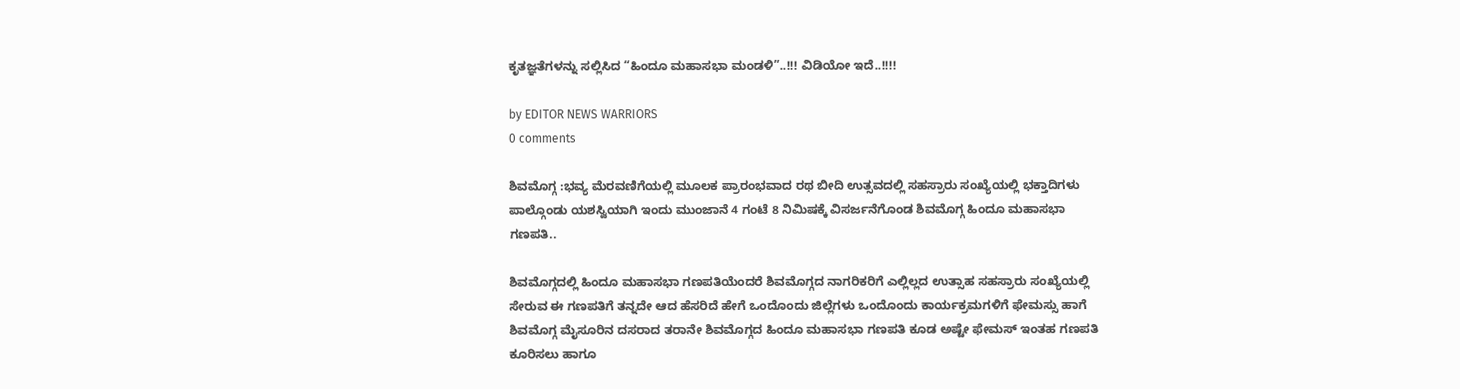ಕೃತಜ್ಞತೆಗಳನ್ನು ಸಲ್ಲಿಸಿದ “ಹಿಂದೂ ಮಹಾಸಭಾ ಮಂಡಳಿ”..!!! ವಿಡಿಯೋ ಇದೆ..!!!!

by EDITOR NEWS WARRIORS
0 comments

ಶಿವಮೊಗ್ಗ :ಭವ್ಯ ಮೆರವಣಿಗೆಯಲ್ಲಿ ಮೂಲಕ ಪ್ರಾರಂಭವಾದ ರಥ ಬೀದಿ ಉತ್ಸವದಲ್ಲಿ ಸಹಸ್ರಾರು ಸಂಖ್ಯೆಯಲ್ಲಿ ಭಕ್ತಾದಿಗಳು ಪಾಲ್ಗೊಂಡು ಯಶಸ್ವಿಯಾಗಿ ಇಂದು ಮುಂಜಾನೆ 4 ಗಂಟೆ 8 ನಿಮಿಷಕ್ಕೆ ವಿಸರ್ಜನೆಗೊಂಡ ಶಿವಮೊಗ್ಗ ಹಿಂದೂ ಮಹಾಸಭಾ ಗಣಪತಿ..

ಶಿವಮೊಗ್ಗದಲ್ಲಿ ಹಿಂದೂ ಮಹಾಸಭಾ ಗಣಪತಿಯೆಂದರೆ ಶಿವಮೊಗ್ಗದ ನಾಗರಿಕರಿಗೆ ಎಲ್ಲಿಲ್ಲದ ಉತ್ಸಾಹ ಸಹಸ್ರಾರು ಸಂಖ್ಯೆಯಲ್ಲಿ ಸೇರುವ ಈ ಗಣಪತಿಗೆ ತನ್ನದೇ ಆದ ಹೆಸರಿದೆ ಹೇಗೆ ಒಂದೊಂದು ಜಿಲ್ಲೆಗಳು ಒಂದೊಂದು ಕಾರ್ಯಕ್ರಮಗಳಿಗೆ ಫೇಮಸ್ಸು ಹಾಗೆ ಶಿವಮೊಗ್ಗ ಮೈಸೂರಿನ ದಸರಾದ ತರಾನೇ ಶಿವಮೊಗ್ಗದ ಹಿಂದೂ ಮಹಾಸಭಾ ಗಣಪತಿ ಕೂಡ ಅಷ್ಟೇ ಫೇಮಸ್ ಇಂತಹ ಗಣಪತಿ ಕೂರಿಸಲು ಹಾಗೂ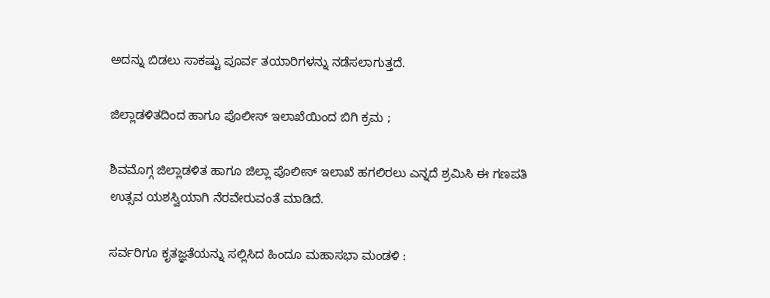ಅದನ್ನು ಬಿಡಲು ಸಾಕಷ್ಟು ಪೂರ್ವ ತಯಾರಿಗಳನ್ನು ನಡೆಸಲಾಗುತ್ತದೆ.

ಜಿಲ್ಲಾಡಳಿತದಿಂದ ಹಾಗೂ ಪೊಲೀಸ್ ಇಲಾಖೆಯಿಂದ ಬಿಗಿ ಕ್ರಮ ;

ಶಿವಮೊಗ್ಗ ಜಿಲ್ಲಾಡಳಿತ ಹಾಗೂ ಜಿಲ್ಲಾ ಪೊಲೀಸ್ ಇಲಾಖೆ ಹಗಲಿರಲು ಎನ್ನದೆ ಶ್ರಮಿಸಿ ಈ ಗಣಪತಿ ಉತ್ಸವ ಯಶಸ್ವಿಯಾಗಿ ನೆರವೇರುವಂತೆ ಮಾಡಿದೆ.

ಸರ್ವರಿಗೂ ಕೃತಜ್ಞತೆಯನ್ನು ಸಲ್ಲಿಸಿದ ಹಿಂದೂ ಮಹಾಸಭಾ ಮಂಡಳಿ :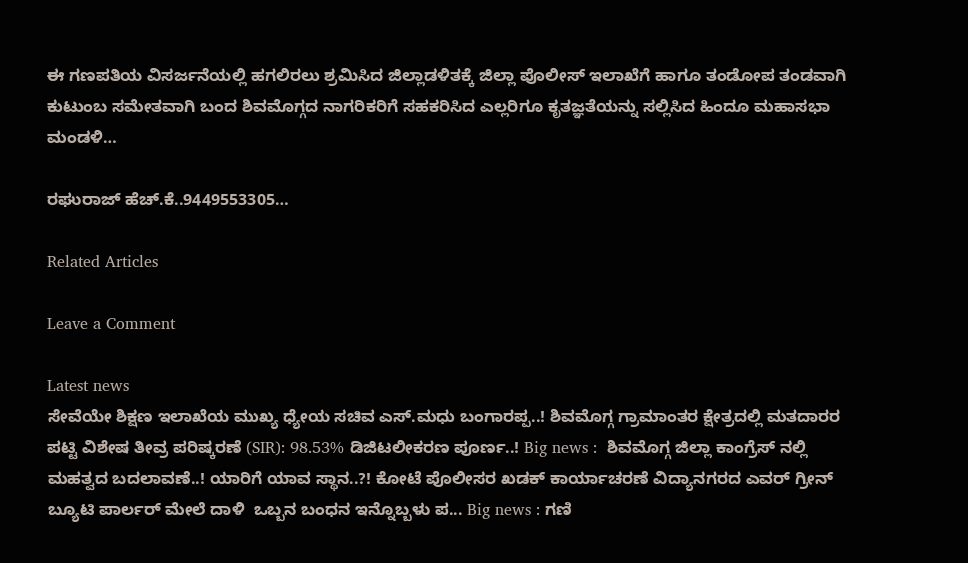ಈ ಗಣಪತಿಯ ವಿಸರ್ಜನೆಯಲ್ಲಿ ಹಗಲಿರಲು ಶ್ರಮಿಸಿದ ಜಿಲ್ಲಾಡಳಿತಕ್ಕೆ ಜಿಲ್ಲಾ ಪೊಲೀಸ್ ಇಲಾಖೆಗೆ ಹಾಗೂ ತಂಡೋಪ ತಂಡವಾಗಿ ಕುಟುಂಬ ಸಮೇತವಾಗಿ ಬಂದ ಶಿವಮೊಗ್ಗದ ನಾಗರಿಕರಿಗೆ ಸಹಕರಿಸಿದ ಎಲ್ಲರಿಗೂ ಕೃತಜ್ಞತೆಯನ್ನು ಸಲ್ಲಿಸಿದ ಹಿಂದೂ ಮಹಾಸಭಾ ಮಂಡಳಿ…

ರಘುರಾಜ್ ಹೆಚ್.ಕೆ..9449553305…

Related Articles

Leave a Comment

Latest news
ಸೇವೆಯೇ ಶಿಕ್ಷಣ ಇಲಾಖೆಯ ಮುಖ್ಯ ಧ್ಯೇಯ ಸಚಿವ ಎಸ್.ಮಧು ಬಂಗಾರಪ್ಪ..! ಶಿವಮೊಗ್ಗ ಗ್ರಾಮಾಂತರ ಕ್ಷೇತ್ರದಲ್ಲಿ ಮತದಾರರ ಪಟ್ಟಿ ವಿಶೇಷ ತೀವ್ರ ಪರಿಷ್ಕರಣೆ (SIR): 98.53% ಡಿಜಿಟಲೀಕರಣ ಪೂರ್ಣ..! Big news :  ಶಿವಮೊಗ್ಗ ಜಿಲ್ಲಾ ಕಾಂಗ್ರೆಸ್ ನಲ್ಲಿ  ಮಹತ್ವದ ಬದಲಾವಣೆ..! ಯಾರಿಗೆ ಯಾವ ಸ್ಥಾನ..?! ಕೋಟೆ ಪೊಲೀಸರ ಖಡಕ್ ಕಾರ್ಯಾಚರಣೆ ವಿದ್ಯಾನಗರದ ಎವರ್ ಗ್ರೀನ್ ಬ್ಯೂಟಿ ಪಾರ್ಲರ್ ಮೇಲೆ ದಾಳಿ  ಒಬ್ಬನ ಬಂಧನ ಇನ್ನೊಬ್ಬಳು ಪ... Big news : ಗಣಿ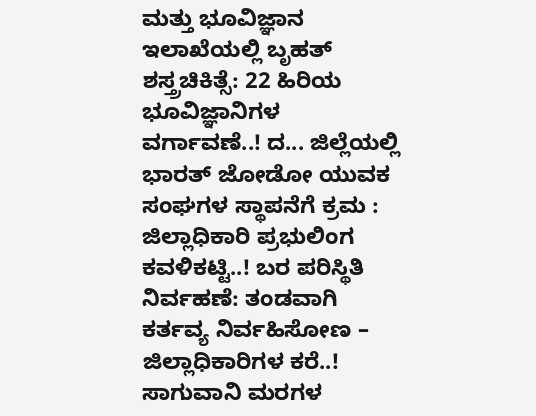ಮತ್ತು ಭೂವಿಜ್ಞಾನ ಇಲಾಖೆಯಲ್ಲಿ ಬೃಹತ್ ಶಸ್ತ್ರಚಿಕಿತ್ಸೆ: 22 ಹಿರಿಯ ಭೂವಿಜ್ಞಾನಿಗಳ ವರ್ಗಾವಣೆ..! ದ... ಜಿಲ್ಲೆಯಲ್ಲಿ ಭಾರತ್ ಜೋಡೋ ಯುವಕ ಸಂಘಗಳ ಸ್ಥಾಪನೆಗೆ ಕ್ರಮ : ಜಿಲ್ಲಾಧಿಕಾರಿ ಪ್ರಭುಲಿಂಗ ಕವಳಿಕಟ್ಟಿ..! ಬರ ಪರಿಸ್ಥಿತಿ ನಿರ್ವಹಣೆ: ತಂಡವಾಗಿ ಕರ್ತವ್ಯ ನಿರ್ವಹಿಸೋಣ – ಜಿಲ್ಲಾಧಿಕಾರಿಗಳ ಕರೆ..! ಸಾಗುವಾನಿ ಮರಗಳ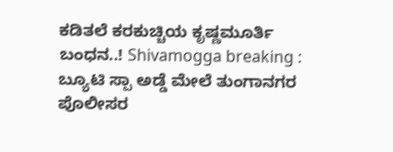ಕಡಿತಲೆ ಕರಕುಚ್ಚಿಯ ಕೃಷ್ಣಮೂರ್ತಿ ಬಂಧನ..! Shivamogga breaking : ಬ್ಯೂಟಿ ಸ್ಪಾ ಅಡ್ಡೆ ಮೇಲೆ ತುಂಗಾನಗರ ಪೊಲೀಸರ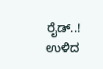ರೈಡ್..! ಉಳಿದ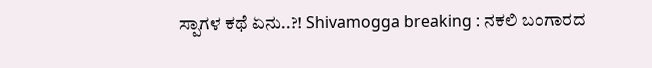ಸ್ಪಾಗಳ ಕಥೆ ಏನು..?! Shivamogga breaking : ನಕಲಿ ಬಂಗಾರದ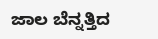ಜಾಲ ಬೆನ್ನತ್ತಿದ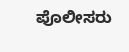ಪೊಲೀಸರು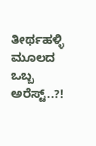ತೀರ್ಥಹಳ್ಳಿ ಮೂಲದ ಒಬ್ಬ ಅರೆಸ್ಟ್..?!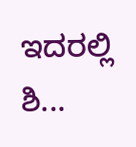ಇದರಲ್ಲಿ ಶಿ...